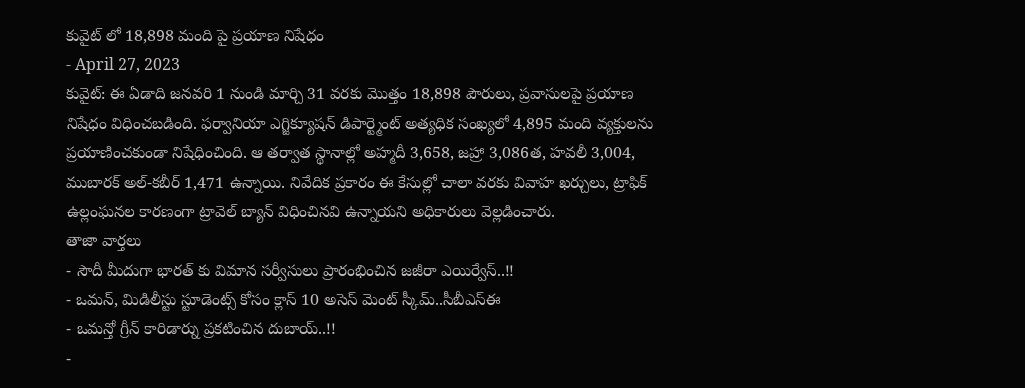కువైట్ లో 18,898 మంది పై ప్రయాణ నిషేధం
- April 27, 2023
కువైట్: ఈ ఏడాది జనవరి 1 నుండి మార్చి 31 వరకు మొత్తం 18,898 పౌరులు, ప్రవాసులపై ప్రయాణ నిషేధం విధించబడింది. ఫర్వానియా ఎగ్జిక్యూషన్ డిపార్ట్మెంట్ అత్యధిక సంఖ్యలో 4,895 మంది వ్యక్తులను ప్రయాణించకుండా నిషేధించింది. ఆ తర్వాత స్థానాల్లో అహ్మదీ 3,658, జహ్రా 3,086త, హవలీ 3,004, ముబారక్ అల్-కబీర్ 1,471 ఉన్నాయి. నివేదిక ప్రకారం ఈ కేసుల్లో చాలా వరకు వివాహ ఖర్చులు, ట్రాఫిక్ ఉల్లంఘనల కారణంగా ట్రావెల్ బ్యాన్ విధించినవి ఉన్నాయని అధికారులు వెల్లడించారు.
తాజా వార్తలు
- సౌదీ మీదుగా భారత్ కు విమాన సర్వీసులు ప్రారంభించిన జజీరా ఎయిర్వేస్..!!
- ఒమన్, మిడిలీస్టు స్టూడెంట్స్ కోసం క్లాస్ 10 అసెస్ మెంట్ స్కీమ్..సీబీఎస్ఈ
- ఒమన్తో గ్రీన్ కారిడార్ను ప్రకటించిన దుబాయ్..!!
-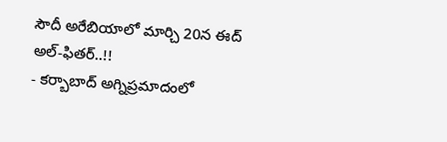సౌదీ అరేబియాలో మార్చి 20న ఈద్ అల్-ఫితర్..!!
- కర్బాబాద్ అగ్నిప్రమాదంలో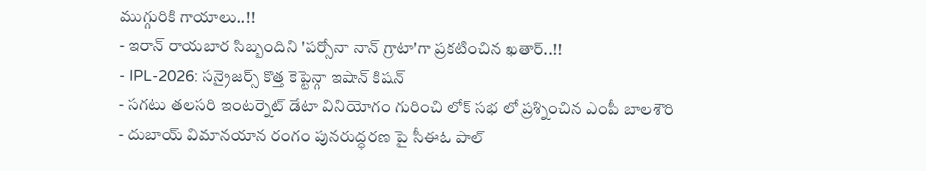ముగ్గురికి గాయాలు..!!
- ఇరాన్ రాయబార సిబ్బందిని 'పర్సోనా నాన్ గ్రాటా'గా ప్రకటించిన ఖతార్..!!
- IPL-2026: సన్రైజర్స్ కొత్త కెప్టెన్గా ఇషాన్ కిషన్
- సగటు తలసరి ఇంటర్నెట్ డేటా వినియోగం గురించి లోక్ సభ లో ప్రశ్నించిన ఎంపీ బాలశౌరి
- దుబాయ్ విమానయాన రంగం పునరుద్ధరణ పై సీఈఓ పాల్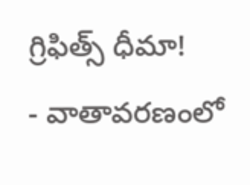గ్రిఫిత్స్ ధీమా!
- వాతావరణంలో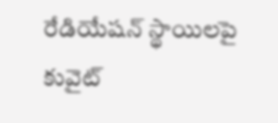రేడియేషన్ స్థాయిలపై కువైట్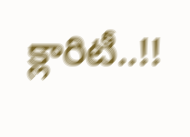క్లారిటీ..!!